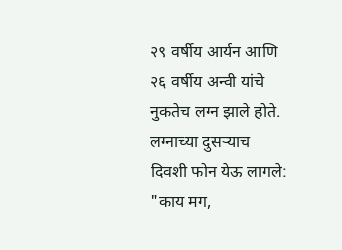२९ वर्षीय आर्यन आणि २६ वर्षीय अन्वी यांचे नुकतेच लग्न झाले होते. लग्नाच्या दुसऱ्याच दिवशी फोन येऊ लागले: "काय मग,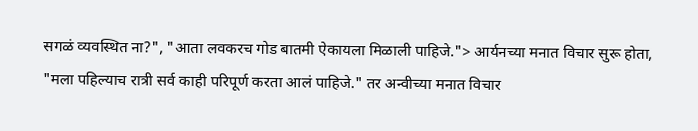सगळं व्यवस्थित ना?", "आता लवकरच गोड बातमी ऐकायला मिळाली पाहिजे."> आर्यनच्या मनात विचार सुरू होता, "मला पहिल्याच रात्री सर्व काही परिपूर्ण करता आलं पाहिजे." तर अन्वीच्या मनात विचार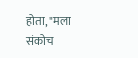होता, "मला संकोच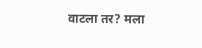वाटला तर? मला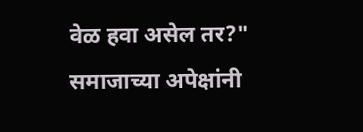वेळ हवा असेल तर?" समाजाच्या अपेक्षांनी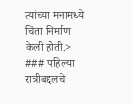त्यांच्या मनामध्ये चिंता निर्माण केली होती.> ### पहिल्या रात्रीबद्दलचे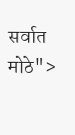सर्वात मोठे">